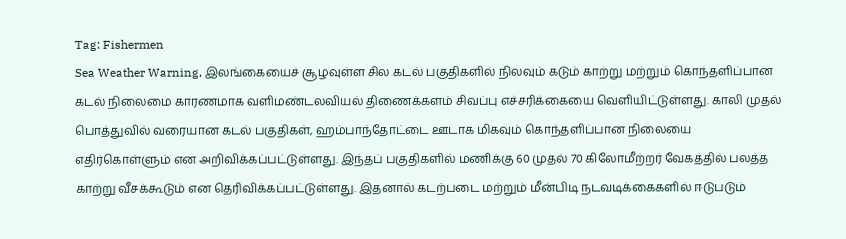Tag: Fishermen
Sea Weather Warning, இலங்கையைச் சூழவுள்ள சில கடல் பகுதிகளில் நிலவும் கடும் காற்று மற்றும் கொந்தளிப்பான கடல் நிலைமை காரணமாக வளிமண்டலவியல் திணைக்களம் சிவப்பு எச்சரிக்கையை வெளியிட்டுள்ளது. காலி முதல் பொத்துவில் வரையான கடல் பகுதிகள், ஹம்பாந்தோட்டை ஊடாக மிகவும் கொந்தளிப்பான நிலையை எதிர்கொள்ளும் என அறிவிக்கப்பட்டுள்ளது. இந்தப் பகுதிகளில் மணிக்கு 60 முதல் 70 கிலோமீற்றர் வேகத்தில் பலத்த காற்று வீசக்கூடும் என தெரிவிக்கப்பட்டுள்ளது. இதனால் கடற்படை மற்றும் மீன்பிடி நடவடிக்கைகளில் ஈடுபடும்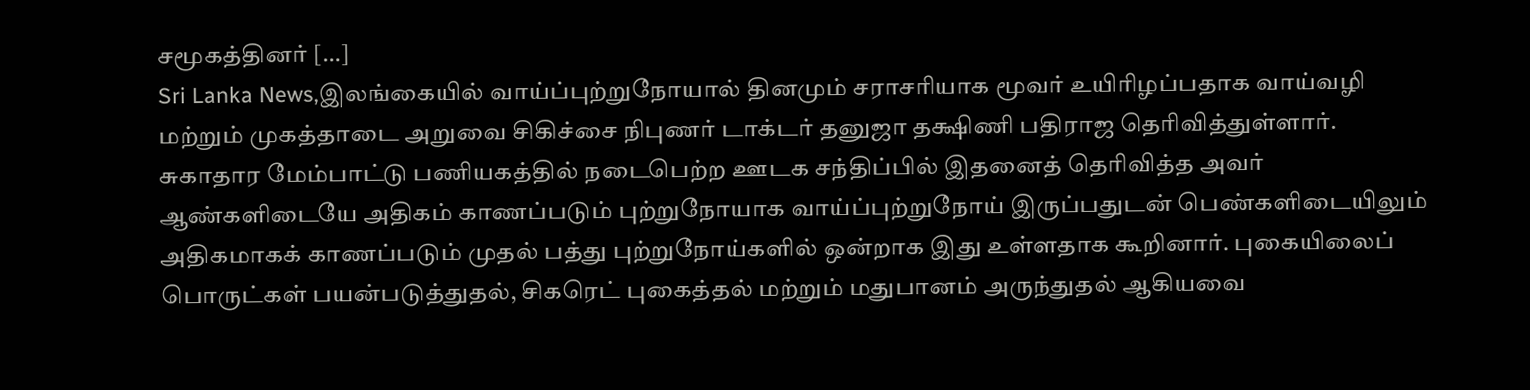சமூகத்தினர் […]
Sri Lanka News,இலங்கையில் வாய்ப்புற்றுநோயால் தினமும் சராசரியாக மூவர் உயிரிழப்பதாக வாய்வழி மற்றும் முகத்தாடை அறுவை சிகிச்சை நிபுணர் டாக்டர் தனுஜா தக்ஷிணி பதிராஜ தெரிவித்துள்ளார். சுகாதார மேம்பாட்டு பணியகத்தில் நடைபெற்ற ஊடக சந்திப்பில் இதனைத் தெரிவித்த அவர் ஆண்களிடையே அதிகம் காணப்படும் புற்றுநோயாக வாய்ப்புற்றுநோய் இருப்பதுடன் பெண்களிடையிலும் அதிகமாகக் காணப்படும் முதல் பத்து புற்றுநோய்களில் ஒன்றாக இது உள்ளதாக கூறினார். புகையிலைப் பொருட்கள் பயன்படுத்துதல், சிகரெட் புகைத்தல் மற்றும் மதுபானம் அருந்துதல் ஆகியவை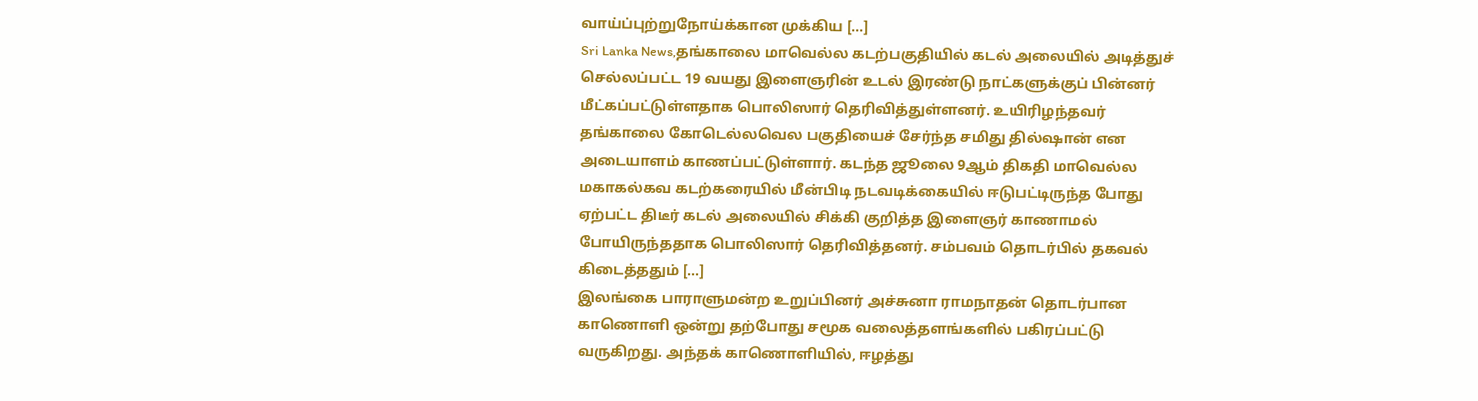வாய்ப்புற்றுநோய்க்கான முக்கிய […]
Sri Lanka News,தங்காலை மாவெல்ல கடற்பகுதியில் கடல் அலையில் அடித்துச் செல்லப்பட்ட 19 வயது இளைஞரின் உடல் இரண்டு நாட்களுக்குப் பின்னர் மீட்கப்பட்டுள்ளதாக பொலிஸார் தெரிவித்துள்ளனர். உயிரிழந்தவர் தங்காலை கோடெல்லவெல பகுதியைச் சேர்ந்த சமிது தில்ஷான் என அடையாளம் காணப்பட்டுள்ளார். கடந்த ஜூலை 9ஆம் திகதி மாவெல்ல மகாகல்கவ கடற்கரையில் மீன்பிடி நடவடிக்கையில் ஈடுபட்டிருந்த போது ஏற்பட்ட திடீர் கடல் அலையில் சிக்கி குறித்த இளைஞர் காணாமல் போயிருந்ததாக பொலிஸார் தெரிவித்தனர். சம்பவம் தொடர்பில் தகவல் கிடைத்ததும் […]
இலங்கை பாராளுமன்ற உறுப்பினர் அச்சுனா ராமநாதன் தொடர்பான காணொளி ஒன்று தற்போது சமூக வலைத்தளங்களில் பகிரப்பட்டு வருகிறது. அந்தக் காணொளியில், ஈழத்து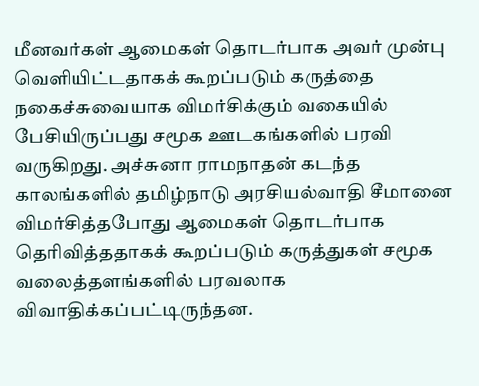மீனவர்கள் ஆமைகள் தொடர்பாக அவர் முன்பு வெளியிட்டதாகக் கூறப்படும் கருத்தை நகைச்சுவையாக விமர்சிக்கும் வகையில் பேசியிருப்பது சமூக ஊடகங்களில் பரவி வருகிறது. அச்சுனா ராமநாதன் கடந்த காலங்களில் தமிழ்நாடு அரசியல்வாதி சீமானை விமர்சித்தபோது ஆமைகள் தொடர்பாக தெரிவித்ததாகக் கூறப்படும் கருத்துகள் சமூக வலைத்தளங்களில் பரவலாக விவாதிக்கப்பட்டிருந்தன.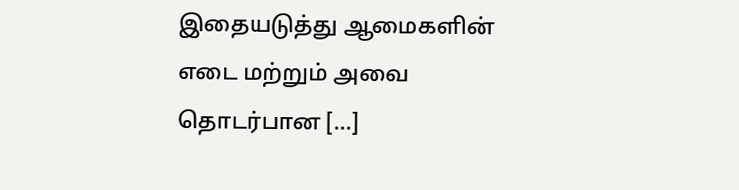இதையடுத்து ஆமைகளின் எடை மற்றும் அவை தொடர்பான […]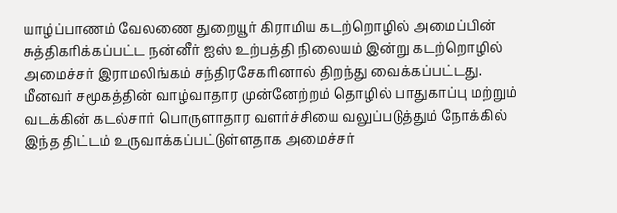யாழ்ப்பாணம் வேலணை துறையூர் கிராமிய கடற்றொழில் அமைப்பின் சுத்திகரிக்கப்பட்ட நன்னீர் ஐஸ் உற்பத்தி நிலையம் இன்று கடற்றொழில் அமைச்சர் இராமலிங்கம் சந்திரசேகரினால் திறந்து வைக்கப்பட்டது. மீனவர் சமூகத்தின் வாழ்வாதார முன்னேற்றம் தொழில் பாதுகாப்பு மற்றும் வடக்கின் கடல்சார் பொருளாதார வளர்ச்சியை வலுப்படுத்தும் நோக்கில் இந்த திட்டம் உருவாக்கப்பட்டுள்ளதாக அமைச்சர்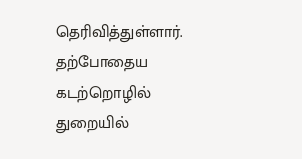தெரிவித்துள்ளார். தற்போதைய கடற்றொழில் துறையில்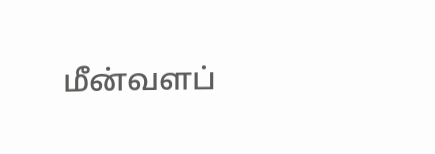மீன்வளப்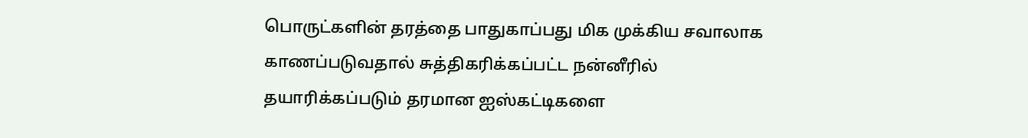பொருட்களின் தரத்தை பாதுகாப்பது மிக முக்கிய சவாலாக காணப்படுவதால் சுத்திகரிக்கப்பட்ட நன்னீரில் தயாரிக்கப்படும் தரமான ஐஸ்கட்டிகளை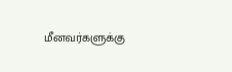மீனவர்களுக்கு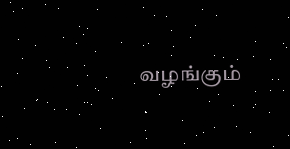வழங்கும்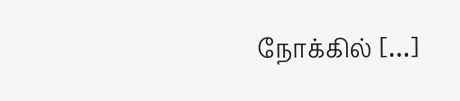நோக்கில் […]